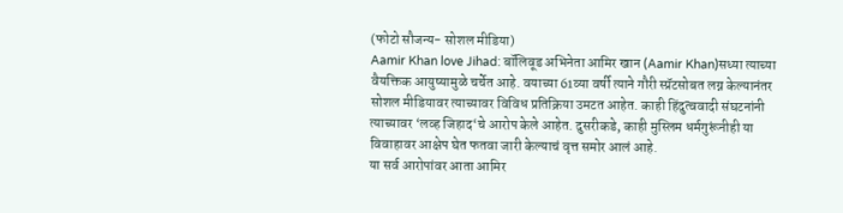(फोटो सौजन्य- सोशल मीडिया)
Aamir Khan love Jihad: बॉलिवूड अभिनेता आमिर खान (Aamir Khan)सध्या त्याच्या वैयक्तिक आयुष्यामुळे चर्चेत आहे. वयाच्या 61व्या वर्षी त्याने गौरी स्प्रॅटसोबत लग्न केल्यानंतर सोशल मीडियावर त्याच्यावर विविध प्रतिक्रिया उमटत आहेत. काही हिंदुत्ववादी संघटनांनी त्याच्यावर ‘लव्ह जिहाद‘चे आरोप केले आहेत. दुसरीकडे, काही मुस्लिम धर्मगुरूंनीही या विवाहावर आक्षेप घेत फतवा जारी केल्याचं वृत्त समोर आलं आहे.
या सर्व आरोपांवर आता आमिर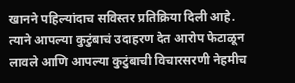खानने पहिल्यांदाच सविस्तर प्रतिक्रिया दिली आहे. त्याने आपल्या कुटुंबाचं उदाहरण देत आरोप फेटाळून लावले आणि आपल्या कुटुंबाची विचारसरणी नेहमीच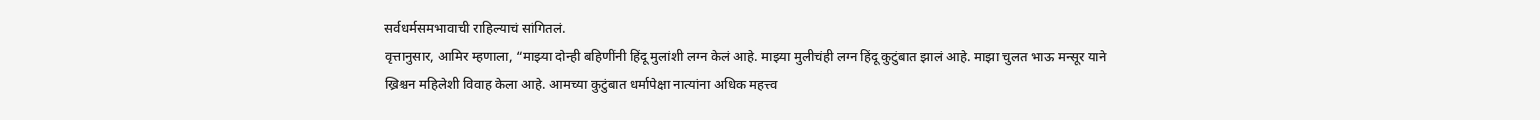सर्वधर्मसमभावाची राहिल्याचं सांगितलं.
वृत्तानुसार, आमिर म्हणाला, “माझ्या दोन्ही बहिणींनी हिंदू मुलांशी लग्न केलं आहे. माझ्या मुलीचंही लग्न हिंदू कुटुंबात झालं आहे. माझा चुलत भाऊ मन्सूर याने ख्रिश्चन महिलेशी विवाह केला आहे. आमच्या कुटुंबात धर्मापेक्षा नात्यांना अधिक महत्त्व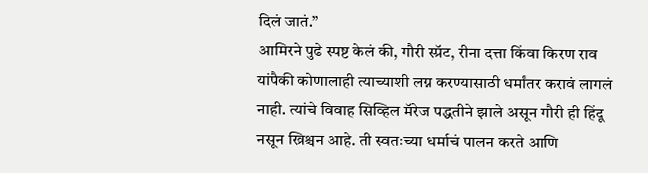दिलं जातं.”
आमिरने पुढे स्पष्ट केलं की, गौरी स्प्रॅट, रीना दत्ता किंवा किरण राव यांपैकी कोणालाही त्याच्याशी लग्न करण्यासाठी धर्मांतर करावं लागलं नाही. त्यांचे विवाह सिव्हिल मॅरेज पद्धतीने झाले असून गौरी ही हिंदू नसून ख्रिश्चन आहे. ती स्वतःच्या धर्माचं पालन करते आणि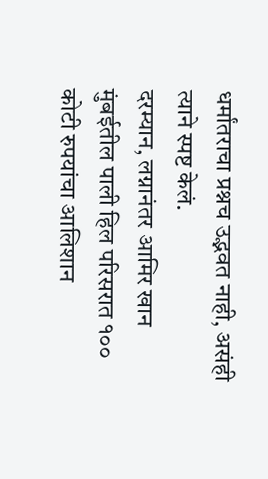धर्मांतराचा प्रश्नच उद्भवत नाही, असंही त्याने स्पष्ट केलं.
दरम्यान, लग्नानंतर आमिर खान मुंबईतील पाली हिल परिसरात १०० कोटी रुपयांचा आलिशान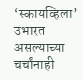‘स्कायव्हिला’ उभारत असल्याच्या चर्चांनाही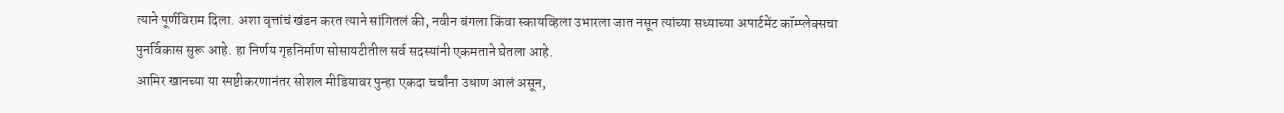त्याने पूर्णविराम दिला. अशा वृत्तांचं खंडन करत त्याने सांगितलं की, नवीन बंगला किंवा स्कायव्हिला उभारला जात नसून त्यांच्या सध्याच्या अपार्टमेंट कॉम्प्लेक्सचा पुनर्विकास सुरू आहे. हा निर्णय गृहनिर्माण सोसायटीतील सर्व सदस्यांनी एकमताने घेतला आहे.
आमिर खानच्या या स्पष्टीकरणानंतर सोशल मीडियावर पुन्हा एकदा चर्चांना उधाण आलं असून,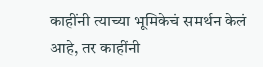काहींनी त्याच्या भूमिकेचं समर्थन केलं आहे, तर काहींनी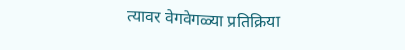त्यावर वेगवेगळ्या प्रतिक्रिया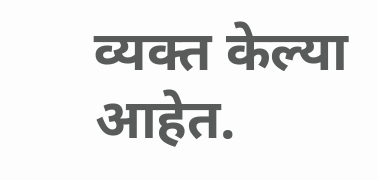व्यक्त केल्या आहेत.